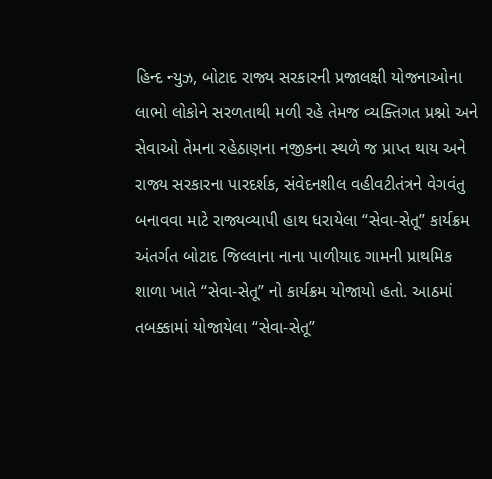હિન્દ ન્યુઝ, બોટાદ રાજ્ય સરકારની પ્રજાલક્ષી યોજનાઓના લાભો લોકોને સરળતાથી મળી રહે તેમજ વ્યક્તિગત પ્રશ્નો અને સેવાઓ તેમના રહેઠાણના નજીકના સ્થળે જ પ્રાપ્ત થાય અને રાજ્ય સરકારના પારદર્શક, સંવેદનશીલ વહીવટીતંત્રને વેગવંતુ બનાવવા માટે રાજ્યવ્યાપી હાથ ધરાયેલા “સેવા-સેતૂ” કાર્યક્રમ અંતર્ગત બોટાદ જિલ્લાના નાના પાળીયાદ ગામની પ્રાથમિક શાળા ખાતે “સેવા-સેતૂ” નો કાર્યક્રમ યોજાયો હતો. આઠમાં તબક્કામાં યોજાયેલા “સેવા-સેતૂ”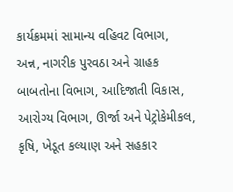કાર્યક્રમમાં સામાન્ય વહિવટ વિભાગ, અન્ન, નાગરીક પુરવઠા અને ગ્રાહક બાબતોના વિભાગ, આદિજાતી વિકાસ, આરોગ્ય વિભાગ, ઊર્જા અને પેટ્રોકેમીકલ, કૃષિ, ખેડૂત કલ્યાણ અને સહકાર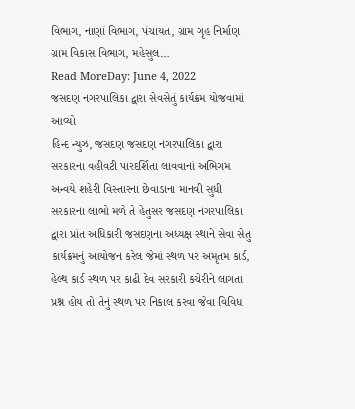વિભાગ, નાણાં વિભાગ, પંચાયત, ગ્રામ ગૃહ નિર્માણ ગ્રામ વિકાસ વિભાગ, મહેસુલ…
Read MoreDay: June 4, 2022
જસદણ નગરપાલિકા દ્વારા સેવસેતું કાર્યક્રમ યોજવામાં આવ્યો
હિન્દ ન્યુઝ, જસદણ જસદણ નગરપાલિકા દ્વારા સરકારના વહીવટી પારદર્શિતા લાવવાનાં અભિગમ અન્વયે શહેરી વિસ્તારના છેવાડાના માનવી સુધી સરકારના લાભો મળે તે હેતુસર જસદણ નગરપાલિકા દ્વારા પ્રાંત અધિકારી જસદણના અધ્યક્ષ સ્થાને સેવા સેતુ કાર્યક્રમનું આયોજન કરેલ જેમાં સ્થળ પર અમૃતમ કાર્ડ, હેલ્થ કાર્ડ સ્થળ પર કાઢી દેવ સરકારી કચેરીને લાગતા પ્રશ્ન હોય તો તેનું સ્થળ પર નિકાલ કરવા જેવા વિવિધ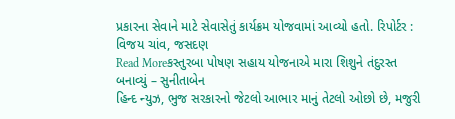પ્રકારના સેવાને માટે સેવાસેતું કાર્યક્રમ યોજવામાં આવ્યો હતો. રિપોર્ટર : વિજય ચાંવ, જસદણ
Read Moreકસ્તુરબા પોષણ સહાય યોજનાએ મારા શિશુને તંદુરસ્ત બનાવ્યું – સુનીતાબેન
હિન્દ ન્યુઝ, ભુજ સરકારનો જેટલો આભાર માનું તેટલો ઓછો છે, મજુરી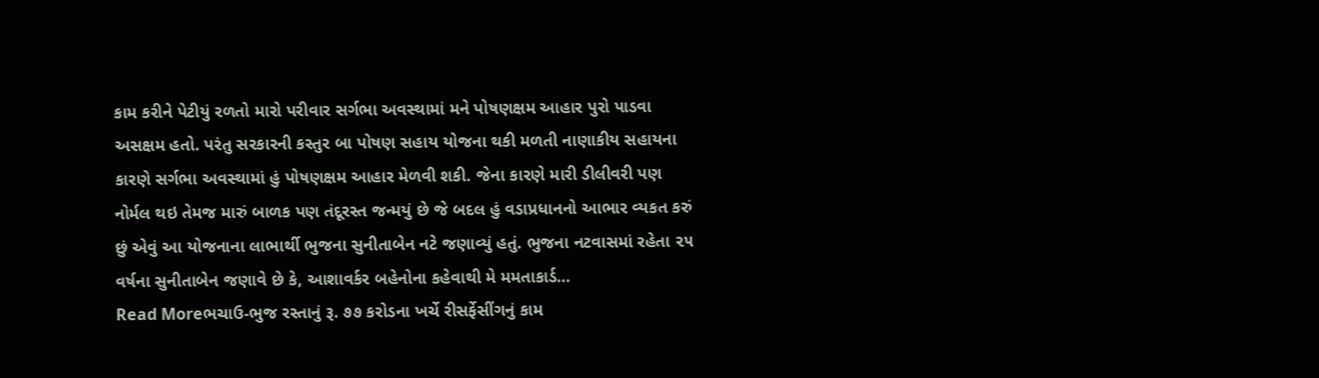કામ કરીને પેટીયું રળતો મારો પરીવાર સર્ગભા અવસ્થામાં મને પોષણક્ષમ આહાર પુરો પાડવા અસક્ષમ હતો. પરંતુ સરકારની કસ્તુર બા પોષણ સહાય યોજના થકી મળતી નાણાકીય સહાયના કારણે સર્ગભા અવસ્થામાં હું પોષણક્ષમ આહાર મેળવી શકી. જેના કારણે મારી ડીલીવરી પણ નોર્મલ થઇ તેમજ મારું બાળક પણ તંદૂરસ્ત જન્મયું છે જે બદલ હું વડાપ્રધાનનો આભાર વ્યકત કરું છું એવું આ યોજનાના લાભાર્થી ભુજના સુનીતાબેન નટે જણાવ્યું હતું. ભુજના નટવાસમાં રહેતા ૨૫ વર્ષના સુનીતાબેન જણાવે છે કે, આશાવર્કર બહેનોના કહેવાથી મે મમતાકાર્ડ…
Read Moreભચાઉ-ભુજ રસ્તાનું રૂ. ૭૭ કરોડના ખર્ચે રીસર્ફેસીંગનું કામ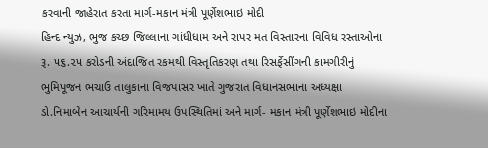કરવાની જાહેરાત કરતા માર્ગ-મકાન મંત્રી પૂર્ણેશભાઇ મોદી
હિન્દ ન્યુઝ, ભુજ કચ્છ જિલ્લાના ગાંધીધામ અને રાપર મત વિસ્તારના વિવિધ રસ્તાઓના રૂ. ૫૬.૨૫ કરોડની અંદાજિત રકમથી વિસ્તૃતિકરણ તથા રિસર્ફેસીંગની કામગીરીનું ભુમિપૂજન ભચાઉ તાલુકાના વિજપાસર ખાતે ગુજરાત વિધાનસભાના અધ્યક્ષા ડો.નિમાબેન આચાર્યની ગરિમામય ઉપસ્થિતિમાં અને માર્ગ- મકાન મંત્રી પૂર્ણેશભાઇ મોદીના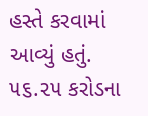હસ્તે કરવામાં આવ્યું હતું. ૫૬.૨૫ કરોડના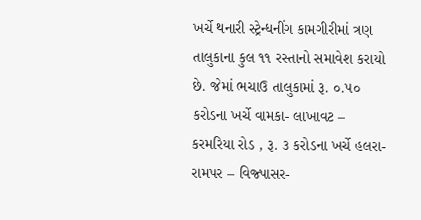ખર્ચે થનારી સ્ટ્રેન્ધનીંગ કામગીરીમાં ત્રણ તાલુકાના કુલ ૧૧ રસ્તાનો સમાવેશ કરાયો છે. જેમાં ભચાઉ તાલુકામાં રૂ. ૦.૫૦ કરોડના ખર્ચે વામકા- લાખાવટ – કરમરિયા રોડ , રૂ. ૩ કરોડના ખર્ચે હલરા- રામપર – વિજ્પાસર-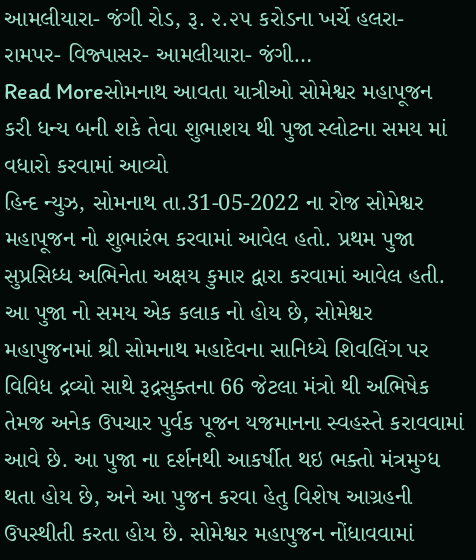આમલીયારા- જંગી રોડ, રૂ. ૨.૨૫ કરોડના ખર્ચે હલરા- રામપર- વિજ્પાસર- આમલીયારા- જંગી…
Read Moreસોમનાથ આવતા યાત્રીઓ સોમેશ્વર મહાપૂજન કરી ધન્ય બની શકે તેવા શુભાશય થી પુજા સ્લોટના સમય માં વધારો કરવામાં આવ્યો
હિન્દ ન્યુઝ, સોમનાથ તા.31-05-2022 ના રોજ સોમેશ્વર મહાપૂજન નો શુભારંભ કરવામાં આવેલ હતો. પ્રથમ પુજા સુપ્રસિધ્ધ અભિનેતા અક્ષય કુમાર દ્વારા કરવામાં આવેલ હતી. આ પુજા નો સમય એક કલાક નો હોય છે, સોમેશ્વર મહાપુજનમાં શ્રી સોમનાથ મહાદેવના સાનિધ્યે શિવલિંગ પર વિવિધ દ્રવ્યો સાથે રૂદ્રસુક્તના 66 જેટલા મંત્રો થી અભિષેક તેમજ અનેક ઉપચાર પુર્વક પૂજન યજમાનના સ્વહસ્તે કરાવવામાં આવે છે. આ પુજા ના દર્શનથી આકર્ષીત થઇ ભક્તો મંત્રમુગ્ધ થતા હોય છે, અને આ પુજન કરવા હેતુ વિશેષ આગ્રહની ઉપસ્થીતી કરતા હોય છે. સોમેશ્વર મહાપુજન નોંધાવવામાં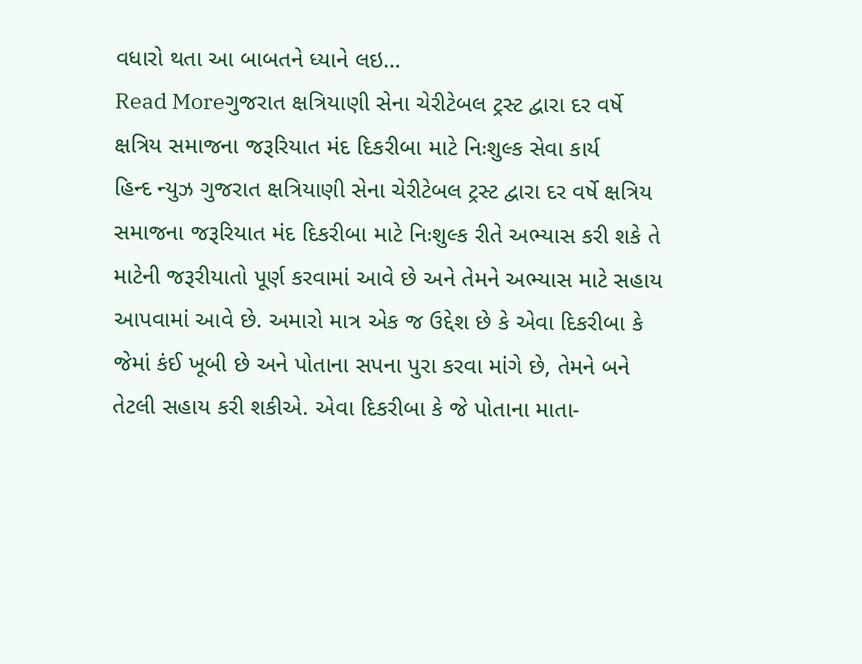વધારો થતા આ બાબતને ધ્યાને લઇ…
Read Moreગુજરાત ક્ષત્રિયાણી સેના ચેરીટેબલ ટ્રસ્ટ દ્વારા દર વર્ષે ક્ષત્રિય સમાજના જરૂરિયાત મંદ દિકરીબા માટે નિઃશુલ્ક સેવા કાર્ય
હિન્દ ન્યુઝ ગુજરાત ક્ષત્રિયાણી સેના ચેરીટેબલ ટ્રસ્ટ દ્વારા દર વર્ષે ક્ષત્રિય સમાજના જરૂરિયાત મંદ દિકરીબા માટે નિઃશુલ્ક રીતે અભ્યાસ કરી શકે તે માટેની જરૂરીયાતો પૂર્ણ કરવામાં આવે છે અને તેમને અભ્યાસ માટે સહાય આપવામાં આવે છે. અમારો માત્ર એક જ ઉદ્દેશ છે કે એવા દિકરીબા કે જેમાં કંઈ ખૂબી છે અને પોતાના સપના પુરા કરવા માંગે છે, તેમને બને તેટલી સહાય કરી શકીએ. એવા દિકરીબા કે જે પોતાના માતા-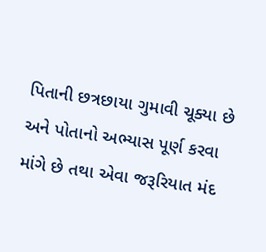પિતાની છત્રછાયા ગુમાવી ચૂક્યા છે અને પોતાનો અભ્યાસ પૂર્ણ કરવા માંગે છે તથા એવા જરૂરિયાત મંદ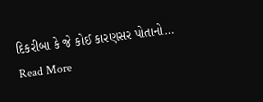દિકરીબા કે જે કોઈ કારણસર પોતાનો…
Read More